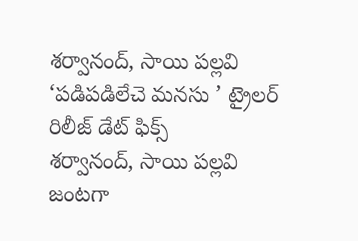శర్వానంద్, సాయి పల్లవి ‘పడిపడిలేచె మనసు ’ ట్రైలర్ రిలీజ్ డేట్ ఫిక్స్
శర్వానంద్, సాయి పల్లవి జంటగా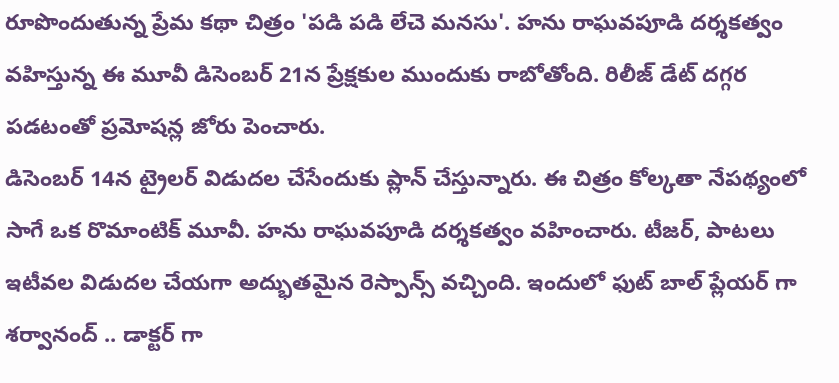రూపొందుతున్న ప్రేమ కథా చిత్రం 'పడి పడి లేచె మనసు'. హను రాఘవపూడి దర్శకత్వం వహిస్తున్న ఈ మూవీ డిసెంబర్ 21న ప్రేక్షకుల ముందుకు రాబోతోంది. రిలీజ్ డేట్ దగ్గర పడటంతో ప్రమోషన్ల జోరు పెంచారు.
డిసెంబర్ 14న ట్రైలర్ విడుదల చేసేందుకు ప్లాన్ చేస్తున్నారు. ఈ చిత్రం కోల్కతా నేపథ్యంలో సాగే ఒక రొమాంటిక్ మూవీ. హను రాఘవపూడి దర్శకత్వం వహించారు. టీజర్, పాటలు ఇటీవల విడుదల చేయగా అద్భుతమైన రెస్పాన్స్ వచ్చింది. ఇందులో ఫుట్ బాల్ ప్లేయర్ గా శర్వానంద్ .. డాక్టర్ గా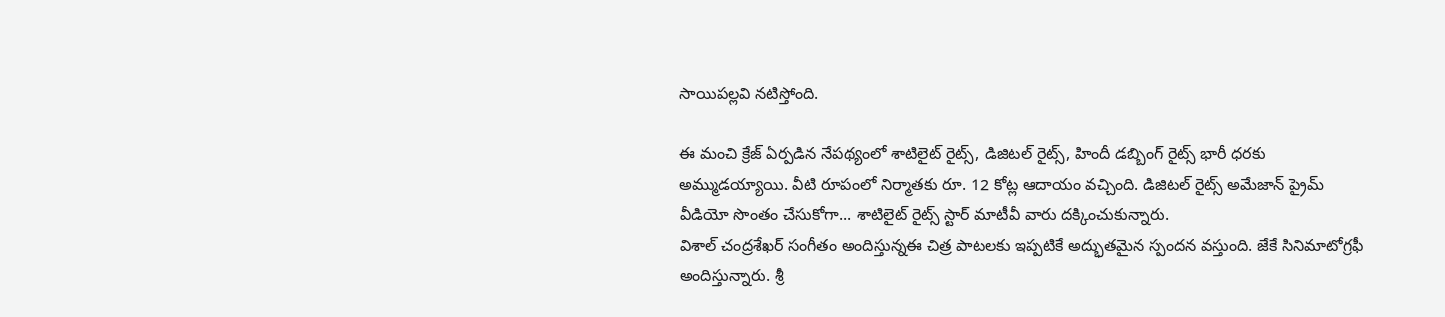సాయిపల్లవి నటిస్తోంది.

ఈ మంచి క్రేజ్ ఏర్పడిన నేపథ్యంలో శాటిలైట్ రైట్స్, డిజిటల్ రైట్స్, హిందీ డబ్బింగ్ రైట్స్ భారీ ధరకు అమ్ముడయ్యాయి. వీటి రూపంలో నిర్మాతకు రూ. 12 కోట్ల ఆదాయం వచ్చింది. డిజిటల్ రైట్స్ అమేజాన్ ప్రైమ్ వీడియో సొంతం చేసుకోగా... శాటిలైట్ రైట్స్ స్టార్ మాటీవీ వారు దక్కించుకున్నారు.
విశాల్ చంద్రశేఖర్ సంగీతం అందిస్తున్నఈ చిత్ర పాటలకు ఇప్పటికే అద్భుతమైన స్పందన వస్తుంది. జేకే సినిమాటోగ్రఫీ అందిస్తున్నారు. శ్రీ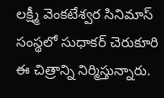లక్ష్మీ వెంకటేశ్వర సినిమాస్ సంస్థలో సుధాకర్ చెరుకూరి ఈ చిత్రాన్ని నిర్మిస్తున్నారు.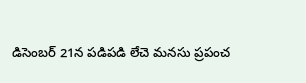డిసెంబర్ 21న పడిపడి లేచె మనసు ప్రపంచ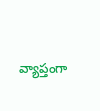వ్యాప్తంగా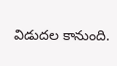విడుదల కానుంది.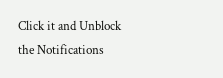Click it and Unblock the Notifications